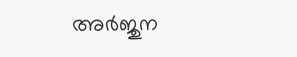അര്‍ജുന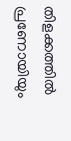തിളക്കത്തില്‍ പ്രണോയിയും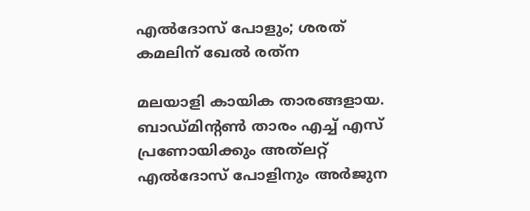എല്‍ദോസ് പോളും; ശരത് കമലിന് ഖേല്‍ രത്‌ന

മലയാളി കായിക താരങ്ങളായ. ബാഡ്മിന്റണ്‍ താരം എച്ച് എസ് പ്രണോയിക്കും അത്‌ലറ്റ് എല്‍ദോസ് പോളിനും അര്‍ജുന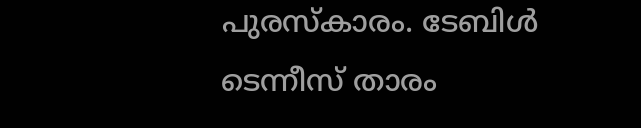പുരസ്‌കാരം. ടേബിള്‍ ടെന്നീസ് താരം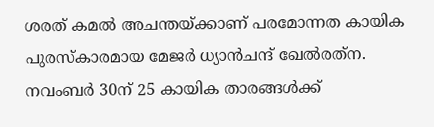ശരത് കമല്‍ അചന്തയ്ക്കാണ് പരമോന്നത കായിക പുരസ്‌കാരമായ മേജര്‍ ധ്യാന്‍ചന്ദ് ഖേല്‍രത്‌ന. നവംബര്‍ 30ന് 25 കായിക താരങ്ങള്‍ക്ക്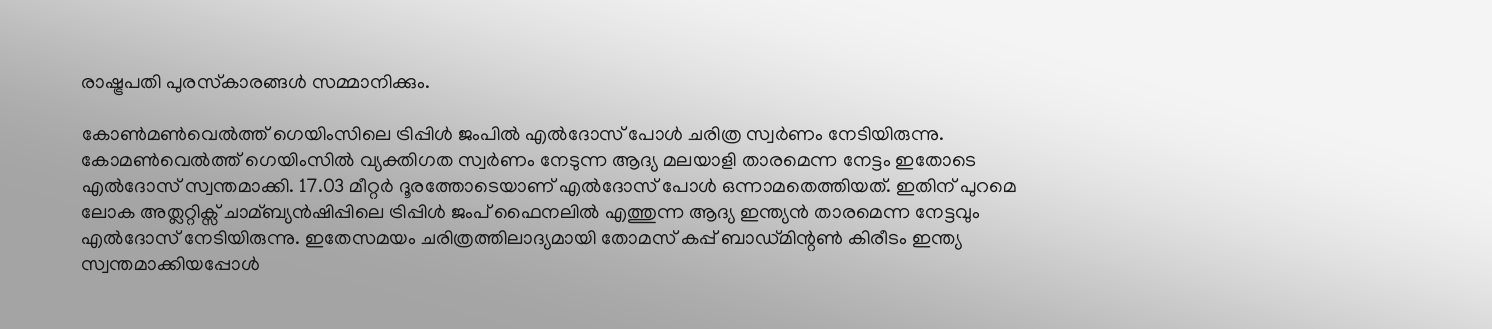രാഷ്ട്രപതി പുരസ്‌കാരങ്ങള്‍ സമ്മാനിക്കും.

കോണ്‍മണ്‍വെല്‍ത്ത് ഗെയിംസിലെ ട്രിപ്പിള്‍ ജംപില്‍ എല്‍ദോസ് പോള്‍ ചരിത്ര സ്വര്‍ണം നേടിയിരുന്നു. കോമണ്‍വെല്‍ത്ത് ഗെയിംസില്‍ വ്യക്തിഗത സ്വര്‍ണം നേടുന്ന ആദ്യ മലയാളി താരമെന്ന നേട്ടം ഇതോടെ എല്‍ദോസ് സ്വന്തമാക്കി. 17.03 മീറ്റര്‍ ദൂരത്തോടെയാണ് എല്‍ദോസ് പോള്‍ ഒന്നാമതെത്തിയത്. ഇതിന് പുറമെ ലോക അത്ലറ്റിക്സ് ചാമ്ബ്യന്‍ഷിപ്പിലെ ട്രിപ്പിള്‍ ജംപ് ഫൈനലില്‍ എത്തുന്ന ആദ്യ ഇന്ത്യന്‍ താരമെന്ന നേട്ടവും എല്‍ദോസ് നേടിയിരുന്നു. ഇതേസമയം ചരിത്രത്തിലാദ്യമായി തോമസ് കപ്പ് ബാഡ്മിന്റണ്‍ കിരീടം ഇന്ത്യ സ്വന്തമാക്കിയപ്പോള്‍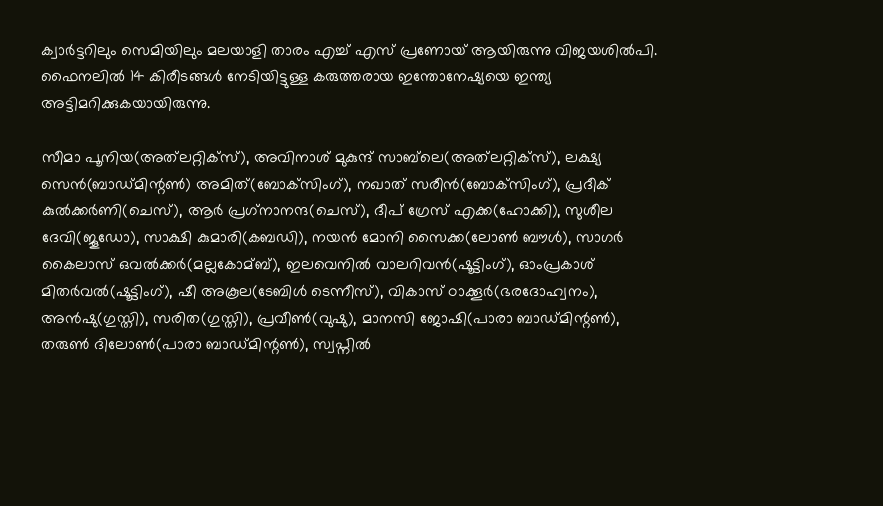ക്വാര്‍ട്ടറിലും സെമിയിലും മലയാളി താരം എച്ച് എസ് പ്രണോയ് ആയിരുന്നു വിജയശില്‍പി. ഫൈനലില്‍ 14 കിരീടങ്ങള്‍ നേടിയിട്ടുള്ള കരുത്തരായ ഇന്തോനേഷ്യയെ ഇന്ത്യ അട്ടിമറിക്കുകയായിരുന്നു.

സീമാ പൂനിയ(അത്‌ലറ്റിക്‌സ്), അവിനാശ് മുകുന്ദ് സാബ്‌ലെ(അത്‌ലറ്റിക്‌സ്), ലക്ഷ്യ സെന്‍(ബാഡ്മിന്റണ്‍) അമിത്(ബോക്‌സിംഗ്), നഖാത് സരീന്‍(ബോക്‌സിംഗ്), പ്രദീക് കുല്‍ക്കര്‍ണി(ചെസ്), ആര്‍ പ്രഗ്‌നാനന്ദ(ചെസ്), ദീപ് ഗ്രേസ് എക്ക(ഹോക്കി), സുശീല ദേവി(ജൂഡോ), സാക്ഷി കുമാരി(കബഡി), നയന്‍ മോനി സൈക്ക(ലോണ്‍ ബൗള്‍), സാഗര്‍ കൈലാസ് ഒവല്‍ക്കര്‍(മല്ലകോമ്ബ്), ഇലവെനില്‍ വാലറിവന്‍(ഷൂട്ടിംഗ്), ഓംപ്രകാശ് മിതര്‍വല്‍(ഷൂട്ടിംഗ്), ഷീ അകൂല(ടേബിള്‍ ടെന്നീസ്), വികാസ് ഠാക്കൂര്‍(ഭരദോഹ്വനം), അന്‍ഷു(ഗുസ്തി), സരിത(ഗുസ്തി), പ്രവീണ്‍(വുഷു), മാനസി ജോഷി(പാരാ ബാഡ്മിന്റണ്‍), തരുണ്‍ ദിലോണ്‍(പാരാ ബാഡ്മിന്റണ്‍), സ്വപ്നില്‍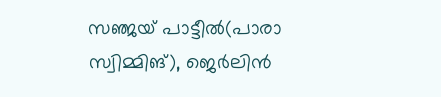സഞ്ജയ് പാട്ടീല്‍(പാരാ സ്വിമ്മിങ്), ജെര്‍ലിന്‍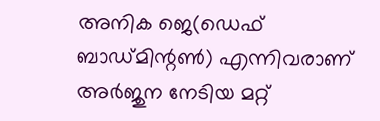അനിക ജെ(ഡെഫ് ബാഡ്മിന്റണ്‍) എന്നിവരാണ് അര്‍ജുന നേടിയ മറ്റ്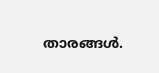താരങ്ങള്‍.